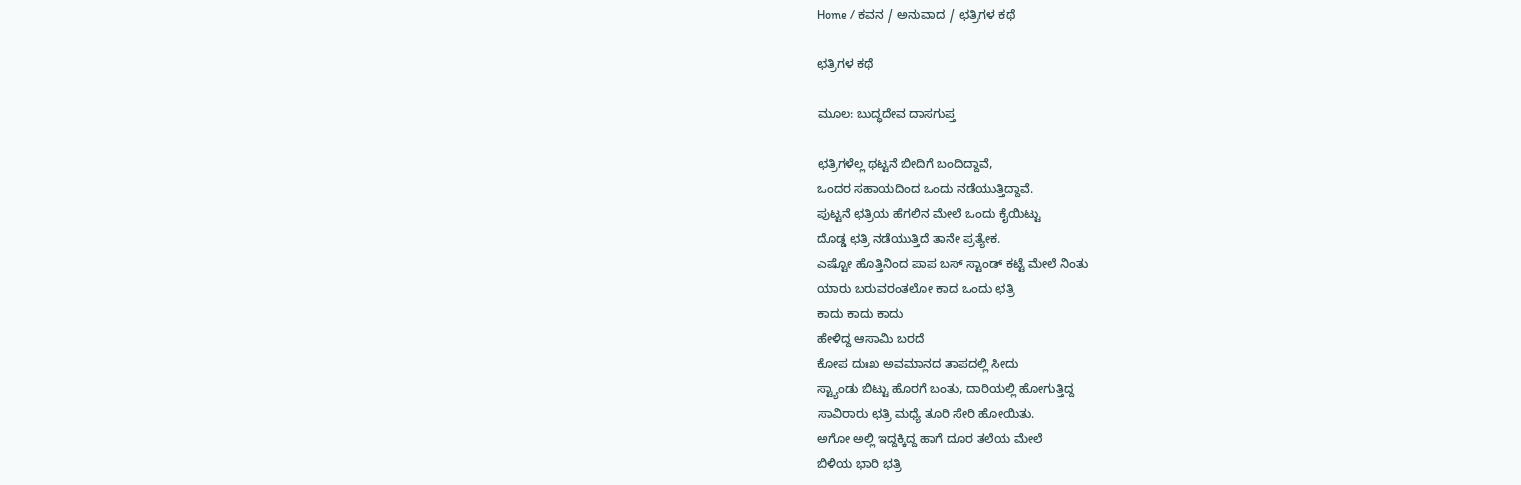Home / ಕವನ / ಅನುವಾದ / ಛತ್ರಿಗಳ ಕಥೆ

ಛತ್ರಿಗಳ ಕಥೆ

ಮೂಲ: ಬುದ್ಧದೇವ ದಾಸಗುಪ್ತ

ಛತ್ರಿಗಳೆಲ್ಲ ಥಟ್ಟನೆ ಬೀದಿಗೆ ಬಂದಿದ್ದಾವೆ,
ಒಂದರ ಸಹಾಯದಿಂದ ಒಂದು ನಡೆಯುತ್ತಿದ್ದಾವೆ.
ಪುಟ್ಟನೆ ಛತ್ರಿಯ ಹೆಗಲಿನ ಮೇಲೆ ಒಂದು ಕೈಯಿಟ್ಟು
ದೊಡ್ಡ ಛತ್ರಿ ನಡೆಯುತ್ತಿದೆ ತಾನೇ ಪ್ರತ್ಯೇಕ.
ಎಷ್ಟೋ ಹೊತ್ತಿನಿಂದ ಪಾಪ ಬಸ್‌ ಸ್ಟಾಂಡ್ ಕಟ್ಟೆ ಮೇಲೆ ನಿಂತು
ಯಾರು ಬರುವರಂತಲೋ ಕಾದ ಒಂದು ಛತ್ರಿ
ಕಾದು ಕಾದು ಕಾದು
ಹೇಳಿದ್ದ ಆಸಾಮಿ ಬರದೆ
ಕೋಪ ದುಃಖ ಅವಮಾನದ ತಾಪದಲ್ಲಿ ಸೀದು
ಸ್ಟ್ಯಾಂಡು ಬಿಟ್ಟು ಹೊರಗೆ ಬಂತು, ದಾರಿಯಲ್ಲಿ ಹೋಗುತ್ತಿದ್ದ
ಸಾವಿರಾರು ಛತ್ರಿ ಮಧ್ಯೆ ತೂರಿ ಸೇರಿ ಹೋಯಿತು.
ಅಗೋ ಅಲ್ಲಿ ಇದ್ದಕ್ಕಿದ್ದ ಹಾಗೆ ದೂರ ತಲೆಯ ಮೇಲೆ
ಬಿಳಿಯ ಭಾರಿ ಭತ್ರಿ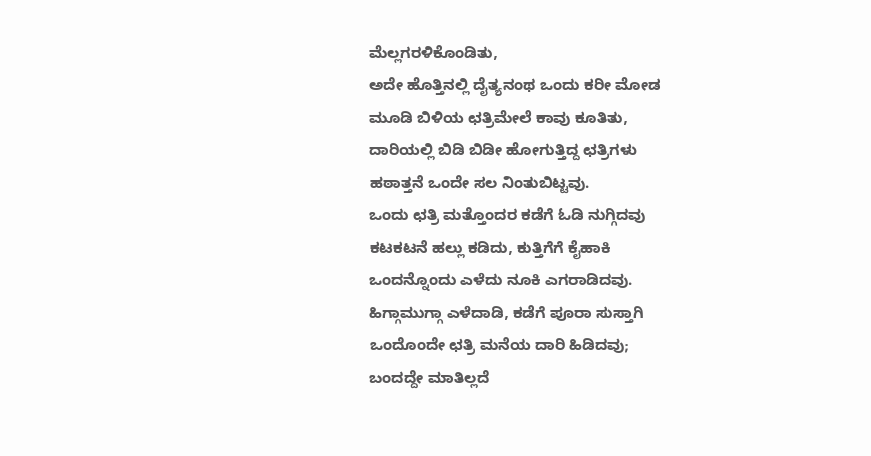ಮೆಲ್ಲಗರಳಿಕೊಂಡಿತು,
ಅದೇ ಹೊತ್ತಿನಲ್ಲಿ ದೈತ್ಯನಂಥ ಒಂದು ಕರೀ ಮೋಡ
ಮೂಡಿ ಬಿಳಿಯ ಛತ್ರಿಮೇಲೆ ಕಾವು ಕೂತಿತು,
ದಾರಿಯಲ್ಲಿ ಬಿಡಿ ಬಿಡೀ ಹೋಗುತ್ತಿದ್ದ ಛತ್ರಿಗಳು
ಹಠಾತ್ತನೆ ಒಂದೇ ಸಲ ನಿಂತುಬಿಟ್ಟವು.
ಒಂದು ಛತ್ರಿ ಮತ್ತೊಂದರ ಕಡೆಗೆ ಓಡಿ ನುಗ್ಗಿದವು
ಕಟಕಟನೆ ಹಲ್ಲು ಕಡಿದು, ಕುತ್ತಿಗೆಗೆ ಕೈಹಾಕಿ
ಒಂದನ್ನೊಂದು ಎಳೆದು ನೂಕಿ ಎಗರಾಡಿದವು.
ಹಿಗ್ಗಾಮುಗ್ಗಾ ಎಳೆದಾಡಿ, ಕಡೆಗೆ ಪೂರಾ ಸುಸ್ತಾಗಿ
ಒಂದೊಂದೇ ಛತ್ರಿ ಮನೆಯ ದಾರಿ ಹಿಡಿದವು;
ಬಂದದ್ದೇ ಮಾತಿಲ್ಲದೆ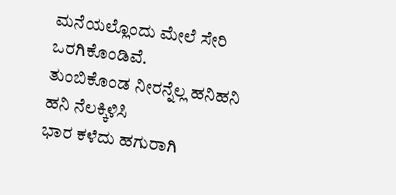ಮನೆಯಲ್ಲೊಂದು ಮೇಲೆ ಸೇರಿ
ಒರಗಿಕೊಂಡಿವೆ.
ತುಂಬಿಕೊಂಡ ನೀರನ್ನೆಲ್ಲ ಹನಿಹನಿ ಹನಿ ನೆಲಕ್ಕಿಳಿಸಿ
ಭಾರ ಕಳೆದು ಹಗುರಾಗಿ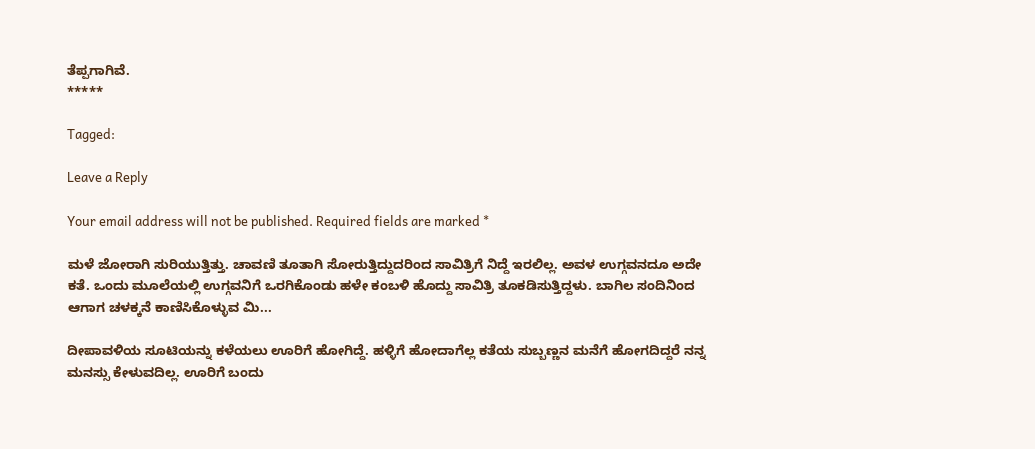ತೆಪ್ಪಗಾಗಿವೆ.
*****

Tagged:

Leave a Reply

Your email address will not be published. Required fields are marked *

ಮಳೆ ಜೋರಾಗಿ ಸುರಿಯುತ್ತಿತ್ತು. ಚಾವಣಿ ತೂತಾಗಿ ಸೋರುತ್ತಿದ್ದುದರಿಂದ ಸಾವಿತ್ರಿಗೆ ನಿದ್ದೆ ಇರಲಿಲ್ಲ. ಅವಳ ಉಗ್ಗವನದೂ ಅದೇ ಕತೆ. ಒಂದು ಮೂಲೆಯಲ್ಲಿ ಉಗ್ಗವನಿಗೆ ಒರಗಿಕೊಂಡು ಹಳೇ ಕಂಬಳಿ ಹೊದ್ದು ಸಾವಿತ್ರಿ ತೂಕಡಿಸುತ್ತಿದ್ದಳು. ಬಾಗಿಲ ಸಂದಿನಿಂದ ಆಗಾಗ ಚಳಕ್ಕನೆ ಕಾಣಿಸಿಕೊಳ್ಳುವ ಮಿ...

ದೀಪಾವಳಿಯ ಸೂಟಿಯನ್ನು ಕಳೆಯಲು ಊರಿಗೆ ಹೋಗಿದ್ದೆ. ಹಳ್ಳಿಗೆ ಹೋದಾಗೆಲ್ಲ ಕತೆಯ ಸುಬ್ಬಣ್ಣನ ಮನೆಗೆ ಹೋಗದಿದ್ದರೆ ನನ್ನ ಮನಸ್ಸು ಕೇಳುವದಿಲ್ಲ. ಊರಿಗೆ ಬಂದು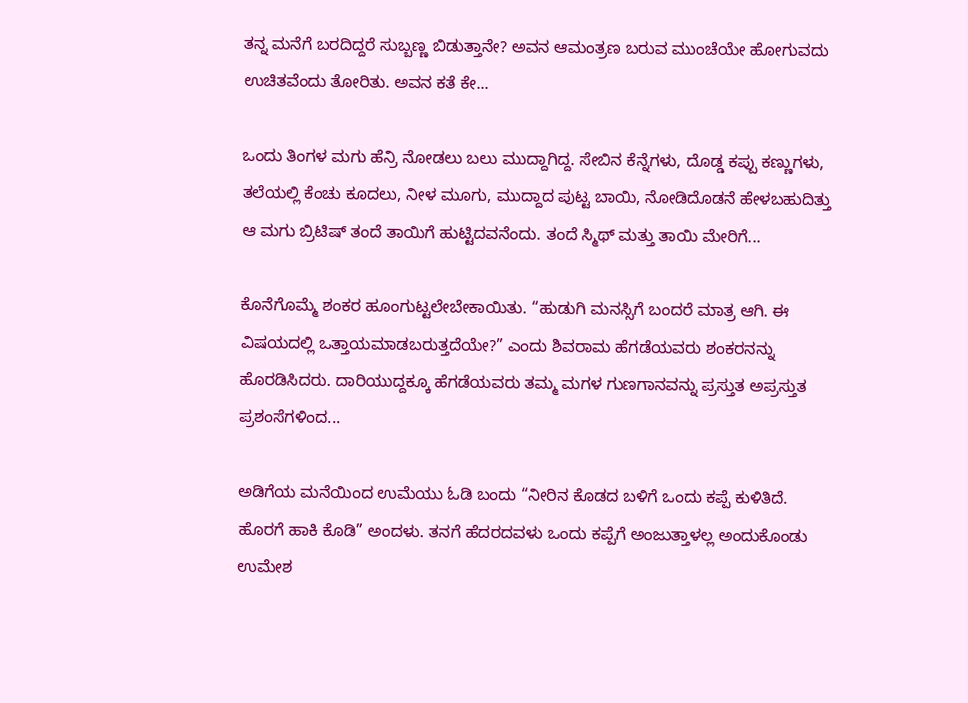ತನ್ನ ಮನೆಗೆ ಬರದಿದ್ದರೆ ಸುಬ್ಬಣ್ಣ ಬಿಡುತ್ತಾನೇ? ಅವನ ಆಮಂತ್ರಣ ಬರುವ ಮುಂಚೆಯೇ ಹೋಗುವದು ಉಚಿತವೆಂದು ತೋರಿತು. ಅವನ ಕತೆ ಕೇ...

ಒಂದು ತಿಂಗಳ ಮಗು ಹೆನ್ರಿ ನೋಡಲು ಬಲು ಮುದ್ದಾಗಿದ್ದ. ಸೇಬಿನ ಕೆನ್ನೆಗಳು, ದೊಡ್ಡ ಕಪ್ಪು ಕಣ್ಣುಗಳು, ತಲೆಯಲ್ಲಿ ಕೆಂಚು ಕೂದಲು, ನೀಳ ಮೂಗು, ಮುದ್ದಾದ ಪುಟ್ಟ ಬಾಯಿ, ನೋಡಿದೊಡನೆ ಹೇಳಬಹುದಿತ್ತು ಆ ಮಗು ಬ್ರಿಟಿಷ್ ತಂದೆ ತಾಯಿಗೆ ಹುಟ್ಟಿದವನೆಂದು. ತಂದೆ ಸ್ಮಿಥ್ ಮತ್ತು ತಾಯಿ ಮೇರಿಗೆ...

ಕೊನೆಗೊಮ್ಮೆ ಶಂಕರ ಹೂಂಗುಟ್ಟಲೇಬೇಕಾಯಿತು. “ಹುಡುಗಿ ಮನಸ್ಸಿಗೆ ಬಂದರೆ ಮಾತ್ರ ಆಗಿ. ಈ ವಿಷಯದಲ್ಲಿ ಒತ್ತಾಯಮಾಡಬರುತ್ತದೆಯೇ?” ಎಂದು ಶಿವರಾಮ ಹೆಗಡೆಯವರು ಶಂಕರನನ್ನು ಹೊರಡಿಸಿದರು. ದಾರಿಯುದ್ದಕ್ಕೂ ಹೆಗಡೆಯವರು ತಮ್ಮ ಮಗಳ ಗುಣಗಾನವನ್ನು ಪ್ರಸ್ತುತ ಅಪ್ರಸ್ತುತ ಪ್ರಶಂಸೆಗಳಿಂದ...

ಅಡಿಗೆಯ ಮನೆಯಿಂದ ಉಮೆಯು ಓಡಿ ಬಂದು “ನೀರಿನ ಕೊಡದ ಬಳಿಗೆ ಒಂದು ಕಪ್ಪೆ ಕುಳಿತಿದೆ. ಹೊರಗೆ ಹಾಕಿ ಕೊಡಿ” ಅಂದಳು. ತನಗೆ ಹೆದರದವಳು ಒಂದು ಕಪ್ಪೆಗೆ ಅಂಜುತ್ತಾಳಲ್ಲ ಅಂದುಕೊಂಡು ಉಮೇಶ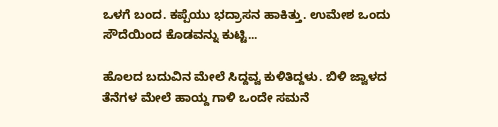ಒಳಗೆ ಬಂದ. ಕಪ್ಪೆಯು ಭದ್ರಾಸನ ಹಾಕಿತ್ತು. ಉಮೇಶ ಒಂದು ಸೌದೆಯಿಂದ ಕೊಡವನ್ನು ಕುಟ್ಟಿ...

ಹೊಲದ ಬದುವಿನ ಮೇಲೆ ಸಿದ್ದವ್ವ ಕುಳಿತಿದ್ದಳು. ಬಿಳಿ ಜ್ವಾಳದ ತೆನೆಗಳ ಮೇಲೆ ಹಾಯ್ದ ಗಾಳಿ ಒಂದೇ ಸಮನೆ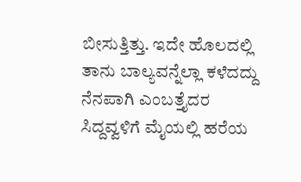ಬೀಸುತ್ತಿತ್ತು. ಇದೇ ಹೊಲದಲ್ಲಿ ತಾನು ಬಾಲ್ಯವನ್ನೆಲ್ಲಾ ಕಳೆದದ್ದು ನೆನಪಾಗಿ ಎಂಬತ್ತೈದರ ಸಿದ್ದವ್ವಳಿಗೆ ಮೈಯಲ್ಲಿ ಹರೆಯ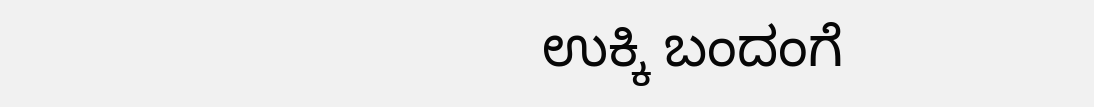ಉಕ್ಕಿ ಬಂದಂಗೆ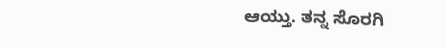ಆಯ್ತು. ತನ್ನ ಸೊರಗಿ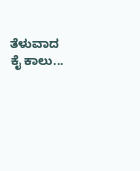ತೆಳುವಾದ ಕೈ ಕಾಲು...